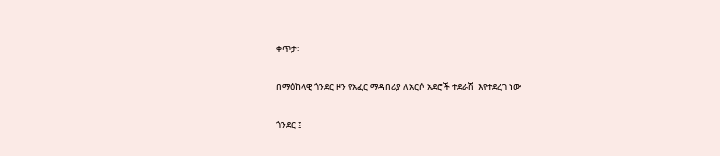ቀጥታ፡

በማዕከላዊ ጎንደር ዞን የአፈር ማዳበሪያ ለአርሶ አደሮች ተደራሽ  እየተደረገ ነው

ጎንደር ፤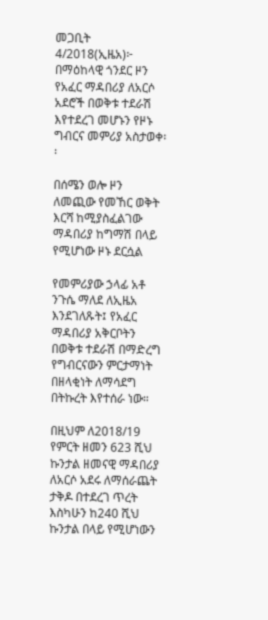መጋቢት 4/2018(ኢዜአ)፦ በማዕከላዊ ጎንደር ዞን የአፈር ማዳበሪያ ለአርሶ አደሮች በወቅቱ ተደራሽ እየተደረገ መሆኑን የዞኑ ግብርና መምሪያ አስታወቀ፡፡

በሰሜን ወሎ ዞን ለመጪው የመኸር ወቅት እርሻ ከሚያስፈልገው ማዳበሪያ ከግማሽ በላይ የሚሆነው ዞኑ ደርሷል

የመምሪያው ኃላፊ አቶ ንጉሴ ማለደ ለኢዜአ እንደገለጹት፤ የአፈር ማዳበሪያ አቅርቦትን በወቅቱ ተደራሽ በማድረግ የግብርናውን ምርታማነት በዘላቂነት ለማሳደግ በትኩረት እየተሰራ ነው።

በዚህም ለ2018/19 የምርት ዘመን 623 ሺህ ኩንታል ዘመናዊ ማዳበሪያ ለአርሶ አደሩ ለማሰራጨት ታቅዶ በተደረገ ጥረት እስካሁን ከ240 ሺህ ኩንታል በላይ የሚሆነውን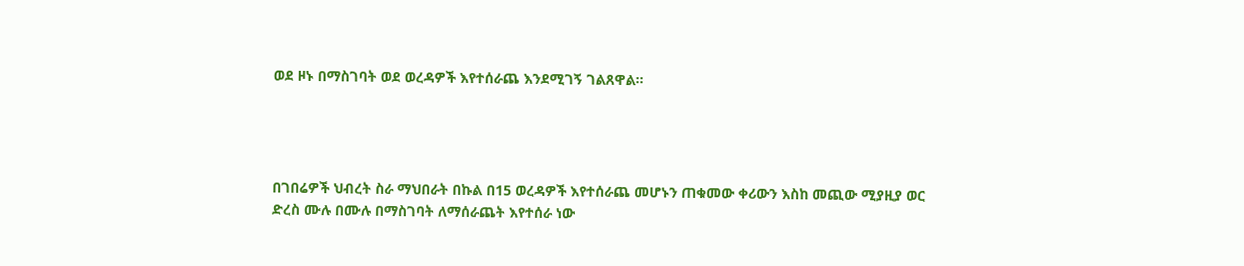ወደ ዞኑ በማስገባት ወደ ወረዳዎች እየተሰራጨ እንደሚገኝ ገልጸዋል።




በገበሬዎች ህብረት ስራ ማህበራት በኩል በ15 ወረዳዎች እየተሰራጨ መሆኑን ጠቁመው ቀሪውን እስከ መጪው ሚያዚያ ወር ድረስ ሙሉ በሙሉ በማስገባት ለማሰራጨት እየተሰራ ነው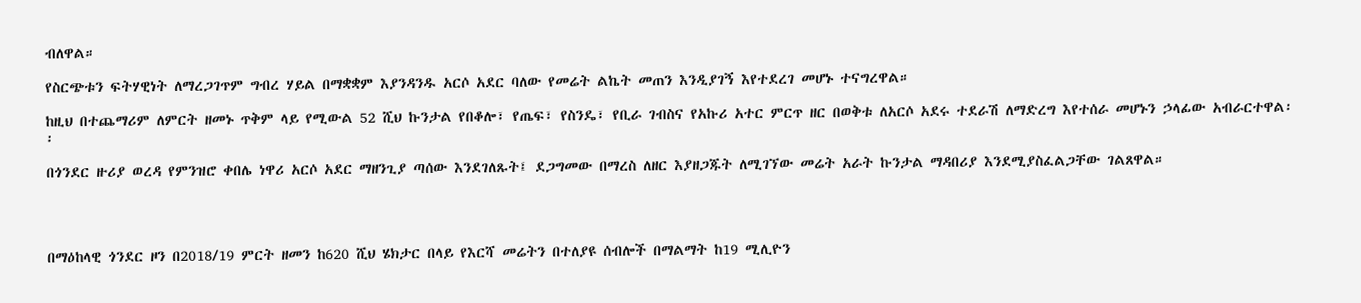ብለዋል።

የስርጭቱን ፍትሃዊነት ለማረጋገጥም ግብረ ሃይል በማቋቋም እያንዳንዱ አርሶ አደር ባለው የመሬት ልኬት መጠን እንዲያገኝ እየተደረገ መሆኑ ተናግረዋል።

ከዚህ በተጨማሪም ለምርት ዘመኑ ጥቅም ላይ የሚውል 52 ሺህ ኩንታል የበቆሎ፣ የጤፍ፣ የስንዴ፣ የቢራ ገብስና የአኩሪ አተር ምርጥ ዘር በወቅቱ ለአርሶ አደሩ ተደራሽ ለማድረግ እየተሰራ መሆኑን ኃላፊው አብራርተዋል፡፡

በጎንደር ዙሪያ ወረዳ የምንዝሮ ቀበሌ ነዋሪ አርሶ አደር ማዘንጊያ ጣሰው እንደገለጹት፤ ደጋግመው በማረስ ለዘር እያዘጋጁት ለሚገኘው መሬት አራት ኩንታል ማዳበሪያ እንደሚያስፈልጋቸው ገልጸዋል።




በማዕከላዊ ጎንደር ዞን በ2018/19 ምርት ዘመን ከ620 ሺህ ሄክታር በላይ የእርሻ መሬትን በተለያዩ ሰብሎች በማልማት ከ19 ሚሊዮን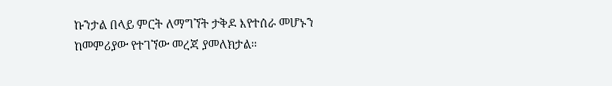ኩንታል በላይ ምርት ለማግኘት ታቅዶ እየተሰራ መሆኑን ከመምሪያው የተገኘው መረጃ ያመለክታል።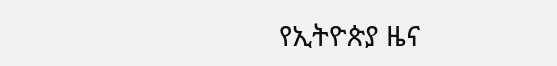የኢትዮጵያ ዜና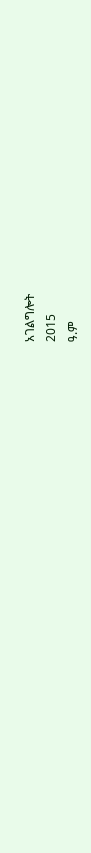አገልግሎት
2015
ዓ.ም